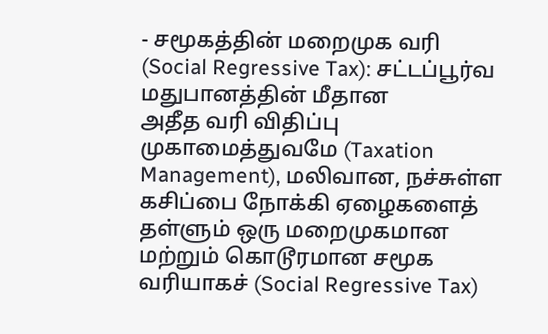- சமூகத்தின் மறைமுக வரி (Social Regressive Tax): சட்டப்பூர்வ மதுபானத்தின் மீதான
அதீத வரி விதிப்பு முகாமைத்துவமே (Taxation Management), மலிவான, நச்சுள்ள கசிப்பை நோக்கி ஏழைகளைத்
தள்ளும் ஒரு மறைமுகமான மற்றும் கொடூரமான சமூக வரியாகச் (Social Regressive Tax)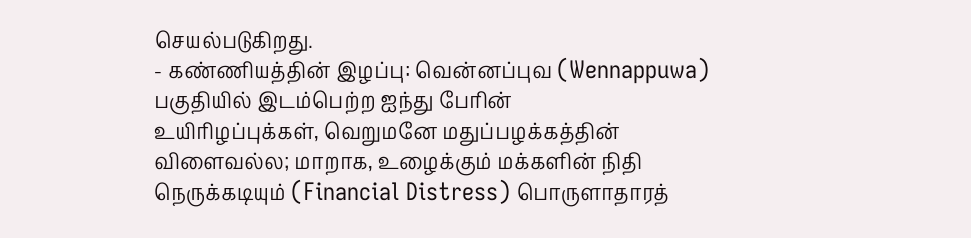செயல்படுகிறது.
- கண்ணியத்தின் இழப்பு: வென்னப்புவ (Wennappuwa) பகுதியில் இடம்பெற்ற ஐந்து பேரின்
உயிரிழப்புக்கள், வெறுமனே மதுப்பழக்கத்தின் விளைவல்ல; மாறாக, உழைக்கும் மக்களின் நிதி
நெருக்கடியும் (Financial Distress) பொருளாதாரத்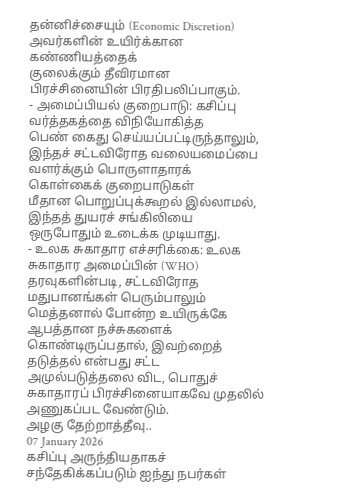தன்னிச்சையும் (Economic Discretion) அவர்களின் உயிர்க்கான கண்ணியத்தைக்
குலைக்கும் தீவிரமான பிரச்சினையின் பிரதிபலிப்பாகும்.
- அமைப்பியல் குறைபாடு: கசிப்பு வர்த்தகத்தை விநியோகித்த
பெண் கைது செய்யப்பட்டிருந்தாலும், இந்தச் சட்டவிரோத வலையமைப்பை வளர்க்கும் பொருளாதாரக் கொள்கைக் குறைபாடுகள்
மீதான பொறுப்புக்கூறல் இல்லாமல், இந்தத் துயரச் சங்கிலியை ஒருபோதும் உடைக்க முடியாது.
- உலக சுகாதார எச்சரிக்கை: உலக சுகாதார அமைப்பின் (WHO) தரவுகளின்படி, சட்டவிரோத மதுபானங்கள் பெரும்பாலும் மெத்தனால் போன்ற உயிருக்கே ஆபத்தான நச்சுகளைக் கொண்டிருப்பதால், இவற்றைத் தடுத்தல் என்பது சட்ட அமுல்படுத்தலை விட, பொதுச் சுகாதாரப் பிரச்சினையாகவே முதலில் அணுகப்பட வேண்டும்.
அழகு தேற்றாத்தீவு..
07 January 2026
கசிப்பு அருந்தியதாகச் சந்தேகிக்கப்படும் ஐந்து நபர்கள்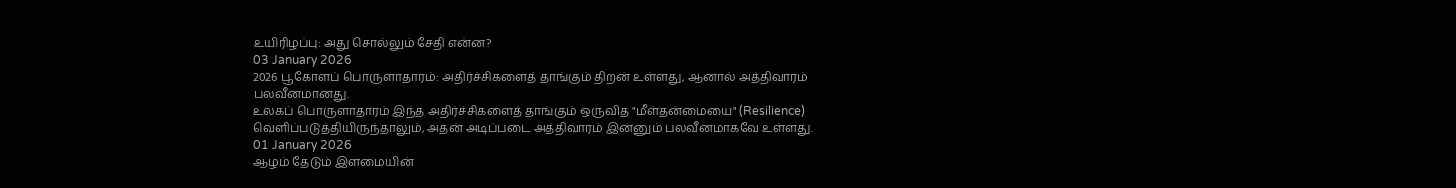உயிரிழப்பு: அது சொல்லும் சேதி என்ன?
03 January 2026
2026 பூகோளப் பொருளாதாரம்: அதிர்ச்சிகளைத் தாங்கும் திறன் உள்ளது, ஆனால் அத்திவாரம் பலவீனமானது.
உலகப் பொருளாதாரம் இந்த அதிர்ச்சிகளைத் தாங்கும் ஒருவித "மீள்தன்மையை" (Resilience) வெளிப்படுத்தியிருந்தாலும், அதன் அடிப்படை அத்திவாரம் இன்னும் பலவீனமாகவே உள்ளது.
01 January 2026
ஆழம் தேடும் இளமையின்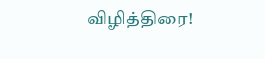விழித்திரை!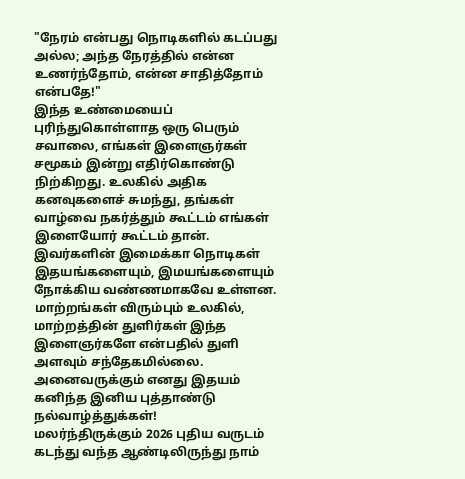"நேரம் என்பது நொடிகளில் கடப்பது அல்ல; அந்த நேரத்தில் என்ன உணர்ந்தோம், என்ன சாதித்தோம் என்பதே!"
இந்த உண்மையைப் புரிந்துகொள்ளாத ஒரு பெரும் சவாலை, எங்கள் இளைஞர்கள் சமூகம் இன்று எதிர்கொண்டு நிற்கிறது. உலகில் அதிக கனவுகளைச் சுமந்து, தங்கள் வாழ்வை நகர்த்தும் கூட்டம் எங்கள் இளையோர் கூட்டம் தான். இவர்களின் இமைக்கா நொடிகள் இதயங்களையும், இமயங்களையும் நோக்கிய வண்ணமாகவே உள்ளன. மாற்றங்கள் விரும்பும் உலகில், மாற்றத்தின் துளிர்கள் இந்த இளைஞர்களே என்பதில் துளி அளவும் சந்தேகமில்லை.
அனைவருக்கும் எனது இதயம் கனிந்த இனிய புத்தாண்டு நல்வாழ்த்துக்கள்!
மலர்ந்திருக்கும் 2026 புதிய வருடம் கடந்து வந்த ஆண்டிலிருந்து நாம்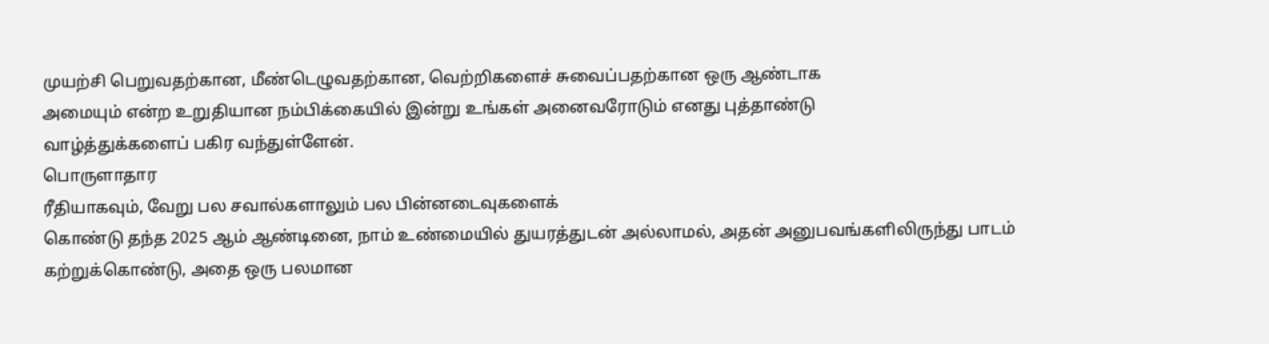முயற்சி பெறுவதற்கான, மீண்டெழுவதற்கான, வெற்றிகளைச் சுவைப்பதற்கான ஒரு ஆண்டாக
அமையும் என்ற உறுதியான நம்பிக்கையில் இன்று உங்கள் அனைவரோடும் எனது புத்தாண்டு
வாழ்த்துக்களைப் பகிர வந்துள்ளேன்.
பொருளாதார
ரீதியாகவும், வேறு பல சவால்களாலும் பல பின்னடைவுகளைக்
கொண்டு தந்த 2025 ஆம் ஆண்டினை, நாம் உண்மையில் துயரத்துடன் அல்லாமல், அதன் அனுபவங்களிலிருந்து பாடம்
கற்றுக்கொண்டு, அதை ஒரு பலமான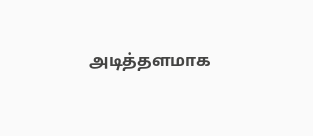அடித்தளமாக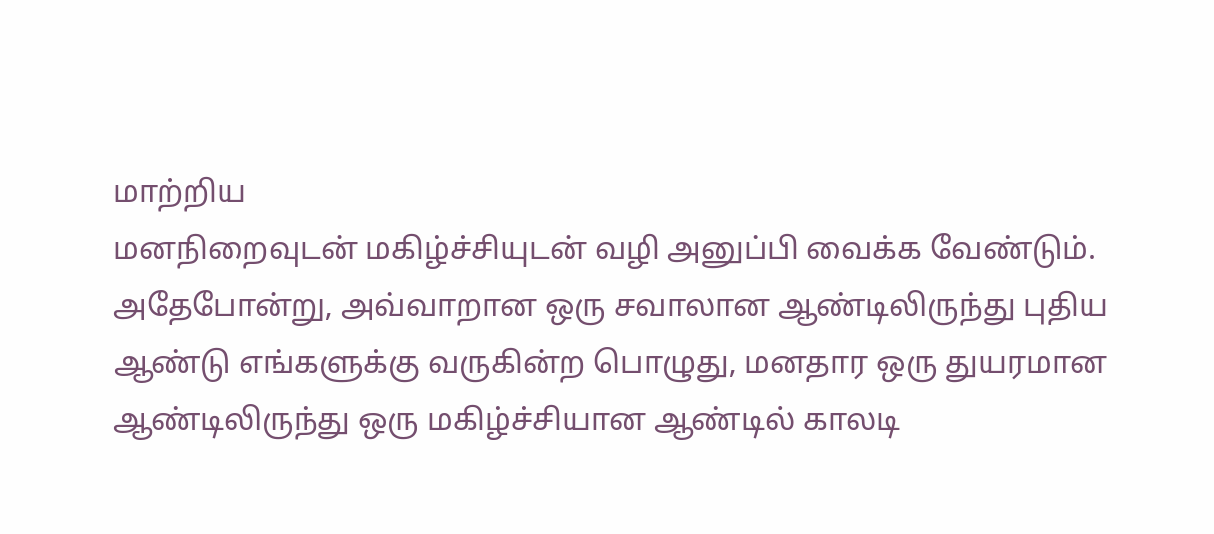மாற்றிய
மனநிறைவுடன் மகிழ்ச்சியுடன் வழி அனுப்பி வைக்க வேண்டும். அதேபோன்று, அவ்வாறான ஒரு சவாலான ஆண்டிலிருந்து புதிய
ஆண்டு எங்களுக்கு வருகின்ற பொழுது, மனதார ஒரு துயரமான ஆண்டிலிருந்து ஒரு மகிழ்ச்சியான ஆண்டில் காலடி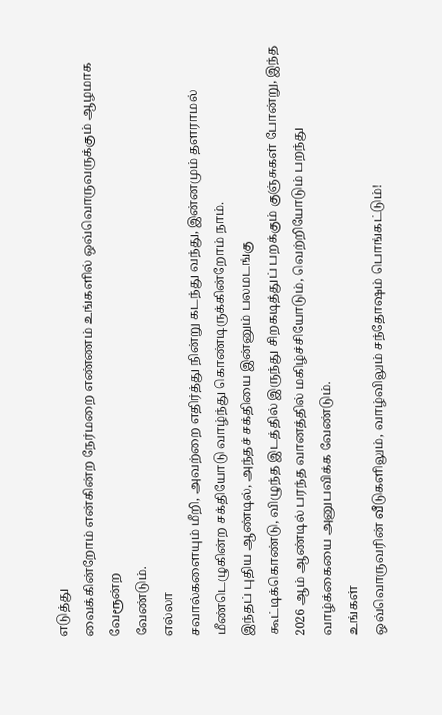எடுத்து
வைக்கின்றோம் என்கின்ற நேர்மறை எண்ணம் உங்களில் ஒவ்வொருவருக்கும் ஆழமாக வேரூன்ற
வேண்டும்.
எல்லா
சவால்களையும் மீறி, அவற்றை எதிர்த்து நின்று கடந்து வந்து, இன்னமும் தளராமல் மீண்டெழுகின்ற சக்தியோடு வாழ்ந்து கொண்டிருக்கின்றோம் நாம்.
இந்தப் புதிய ஆண்டில், அந்தச் சக்தியை இன்னும் பலமடங்கு
கூட்டிக்கொண்டு, விழுந்த இடத்தில் இருந்து சிறகடித்துப் பறக்கும் குஞ்சுகள் போன்று, இந்த 2026 ஆம் ஆண்டில் பரந்த வானத்தில் மகிழ்ச்சியோடும், வெற்றியோடும் பறந்து வாழ்க்கையை அனுபவிக்க வேண்டும்.
உங்கள்
ஒவ்வொருவரின் வீடுகளிலும், வாழ்விலும் சந்தோஷம் பொங்கட்டும்!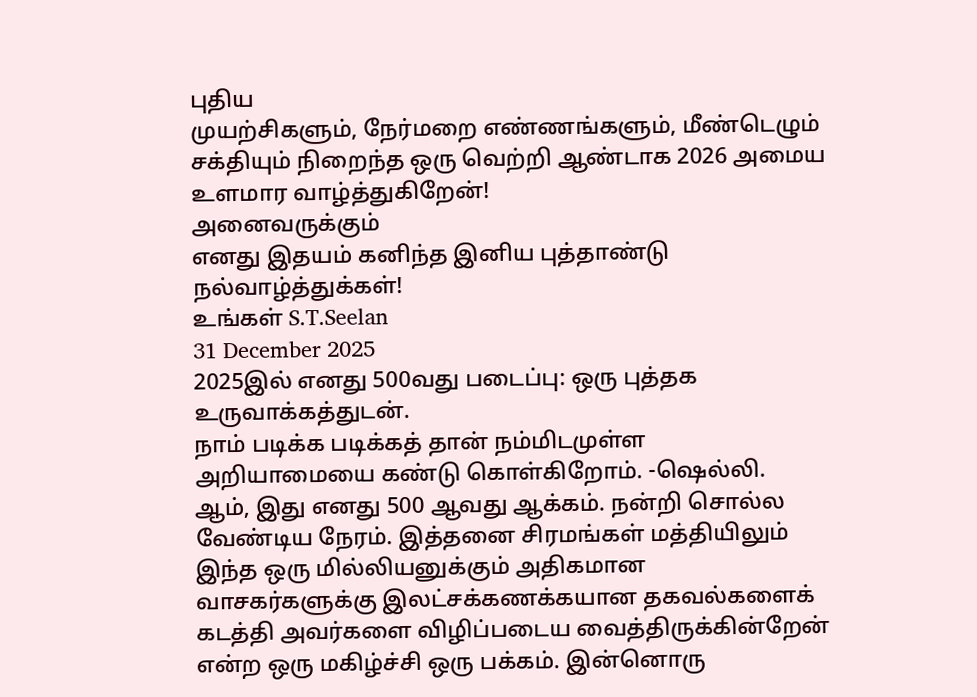புதிய
முயற்சிகளும், நேர்மறை எண்ணங்களும், மீண்டெழும் சக்தியும் நிறைந்த ஒரு வெற்றி ஆண்டாக 2026 அமைய உளமார வாழ்த்துகிறேன்!
அனைவருக்கும்
எனது இதயம் கனிந்த இனிய புத்தாண்டு நல்வாழ்த்துக்கள்!
உங்கள் S.T.Seelan
31 December 2025
2025இல் எனது 500வது படைப்பு: ஒரு புத்தக உருவாக்கத்துடன்.
நாம் படிக்க படிக்கத் தான் நம்மிடமுள்ள அறியாமையை கண்டு கொள்கிறோம். -ஷெல்லி.
ஆம், இது எனது 500 ஆவது ஆக்கம். நன்றி சொல்ல வேண்டிய நேரம். இத்தனை சிரமங்கள் மத்தியிலும் இந்த ஒரு மில்லியனுக்கும் அதிகமான வாசகர்களுக்கு இலட்சக்கணக்கயான தகவல்களைக் கடத்தி அவர்களை விழிப்படைய வைத்திருக்கின்றேன் என்ற ஒரு மகிழ்ச்சி ஒரு பக்கம். இன்னொரு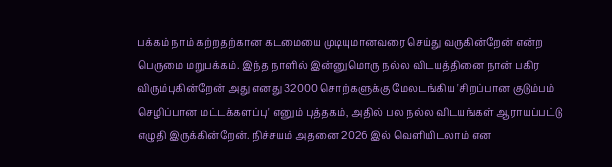பக்கம் நாம் கற்றதற்கான கடமையை முடியுமானவரை செய்து வருகின்றேன் என்ற பெருமை மறுபக்கம். இந்த நாளில் இன்னுமொரு நல்ல விடயத்தினை நான் பகிர விரும்புகின்றேன் அது எனது 32000 சொற்களுக்கு மேலடங்கிய 'சிறப்பான குடும்பம் செழிப்பான மட்டக்களப்பு' எனும் புத்தகம், அதில் பல நல்ல விடயங்கள் ஆராயப்பட்டு எழுதி இருக்கின்றேன். நிச்சயம் அதனை 2026 இல் வெளியிடலாம் என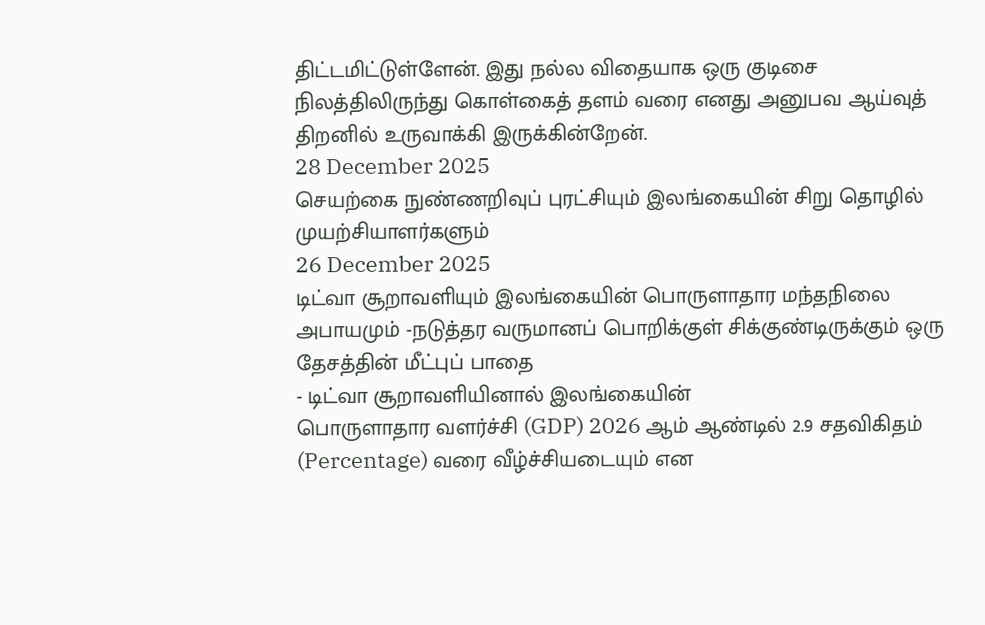திட்டமிட்டுள்ளேன். இது நல்ல விதையாக ஒரு குடிசை நிலத்திலிருந்து கொள்கைத் தளம் வரை எனது அனுபவ ஆய்வுத் திறனில் உருவாக்கி இருக்கின்றேன்.
28 December 2025
செயற்கை நுண்ணறிவுப் புரட்சியும் இலங்கையின் சிறு தொழில் முயற்சியாளர்களும்
26 December 2025
டிட்வா சூறாவளியும் இலங்கையின் பொருளாதார மந்தநிலை அபாயமும் -நடுத்தர வருமானப் பொறிக்குள் சிக்குண்டிருக்கும் ஒரு தேசத்தின் மீட்புப் பாதை
- டிட்வா சூறாவளியினால் இலங்கையின்
பொருளாதார வளர்ச்சி (GDP) 2026 ஆம் ஆண்டில் 2.9 சதவிகிதம் (Percentage) வரை வீழ்ச்சியடையும் என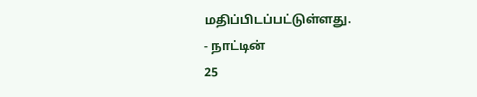மதிப்பிடப்பட்டுள்ளது.
- நாட்டின்
25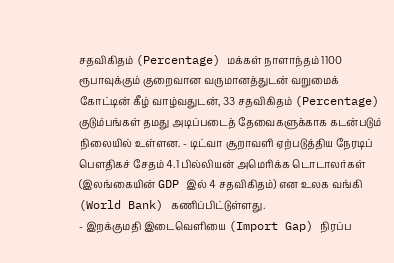சதவிகிதம் (Percentage) மக்கள் நாளாந்தம் 1100 ரூபாவுக்கும் குறைவான வருமானத்துடன் வறுமைக் கோட்டின் கீழ் வாழ்வதுடன், 33 சதவிகிதம் (Percentage) குடும்பங்கள் தமது அடிப்படைத் தேவைகளுக்காக கடன்படும் நிலையில் உள்ளன. - டிட்வா சூறாவளி ஏற்படுத்திய நேரடிப்
பௌதிகச் சேதம் 4.1 பில்லியன் அமெரிக்க டொடாலர்கள் (இலங்கையின் GDP இல் 4 சதவிகிதம்) என உலக வங்கி (World Bank) கணிப்பிட்டுள்ளது.
- இறக்குமதி இடைவெளியை (Import Gap) நிரப்ப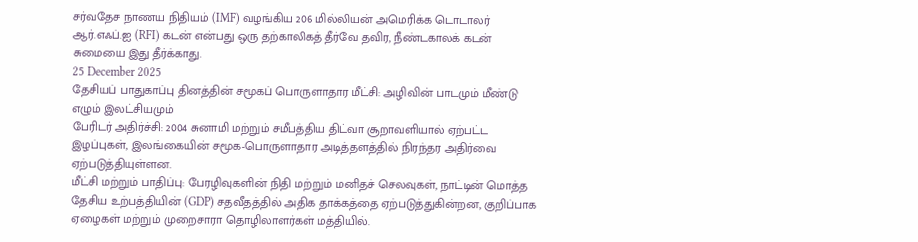சர்வதேச நாணய நிதியம் (IMF) வழங்கிய 206 மில்லியன் அமெரிக்க டொடாலர் ஆர்.எஃப்.ஐ (RFI) கடன் என்பது ஒரு தற்காலிகத் தீர்வே தவிர, நீண்டகாலக் கடன் சுமையை இது தீர்க்காது.
25 December 2025
தேசியப் பாதுகாப்பு தினத்தின் சமூகப் பொருளாதார மீட்சி: அழிவின் பாடமும் மீண்டு எழும் இலட்சியமும்
பேரிடர் அதிர்ச்சி: 2004 சுனாமி மற்றும் சமீபத்திய திட்வா சூறாவளியால் ஏற்பட்ட இழப்புகள், இலங்கையின் சமூக-பொருளாதார அடித்தளத்தில் நிரந்தர அதிர்வை ஏற்படுத்தியுள்ளன.
மீட்சி மற்றும் பாதிப்பு: பேரழிவுகளின் நிதி மற்றும் மனிதச் செலவுகள், நாட்டின் மொத்த தேசிய உற்பத்தியின் (GDP) சதவீதத்தில் அதிக தாக்கத்தை ஏற்படுத்துகின்றன, குறிப்பாக ஏழைகள் மற்றும் முறைசாரா தொழிலாளர்கள் மத்தியில்.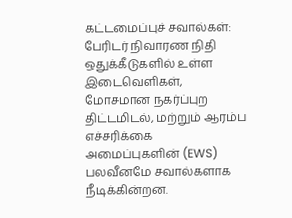கட்டமைப்புச் சவால்கள்: பேரிடர் நிவாரண நிதி ஒதுக்கீடுகளில் உள்ள இடைவெளிகள், மோசமான நகர்ப்புற திட்டமிடல், மற்றும் ஆரம்ப எச்சரிக்கை அமைப்புகளின் (EWS) பலவீனமே சவால்களாக நீடிக்கின்றன.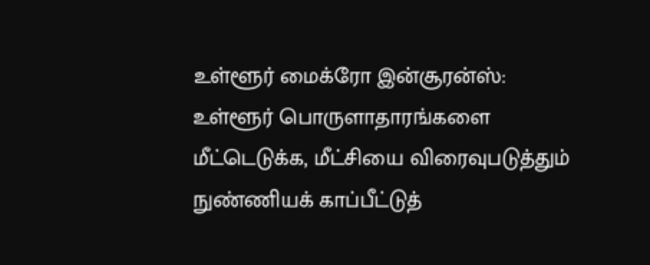உள்ளூர் மைக்ரோ இன்சூரன்ஸ்: உள்ளூர் பொருளாதாரங்களை மீட்டெடுக்க, மீட்சியை விரைவுபடுத்தும் நுண்ணியக் காப்பீட்டுத்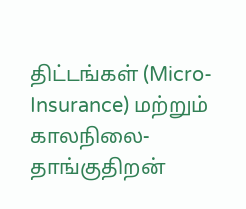திட்டங்கள் (Micro-Insurance) மற்றும் காலநிலை-தாங்குதிறன்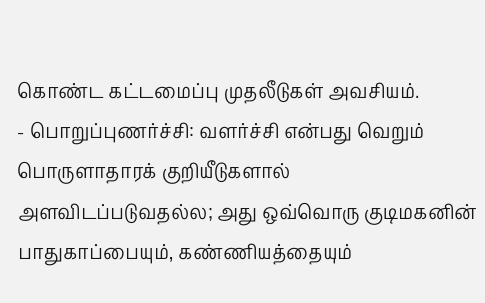கொண்ட கட்டமைப்பு முதலீடுகள் அவசியம்.
- பொறுப்புணர்ச்சி: வளர்ச்சி என்பது வெறும் பொருளாதாரக் குறியீடுகளால் அளவிடப்படுவதல்ல; அது ஒவ்வொரு குடிமகனின் பாதுகாப்பையும், கண்ணியத்தையும்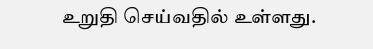உறுதி செய்வதில் உள்ளது.